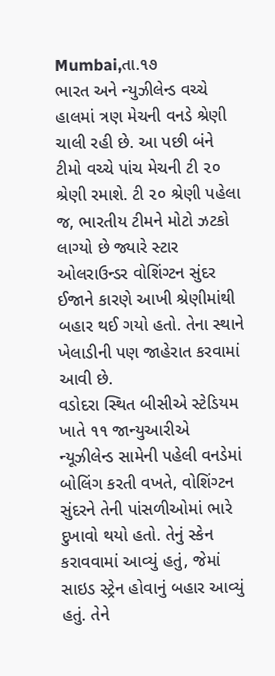Mumbai,તા.૧૭
ભારત અને ન્યુઝીલેન્ડ વચ્ચે હાલમાં ત્રણ મેચની વનડે શ્રેણી ચાલી રહી છે. આ પછી બંને ટીમો વચ્ચે પાંચ મેચની ટી ૨૦ શ્રેણી રમાશે. ટી ૨૦ શ્રેણી પહેલા જ, ભારતીય ટીમને મોટો ઝટકો લાગ્યો છે જ્યારે સ્ટાર ઓલરાઉન્ડર વોશિંગ્ટન સુંદર ઈજાને કારણે આખી શ્રેણીમાંથી બહાર થઈ ગયો હતો. તેના સ્થાને ખેલાડીની પણ જાહેરાત કરવામાં આવી છે.
વડોદરા સ્થિત બીસીએ સ્ટેડિયમ ખાતે ૧૧ જાન્યુઆરીએ ન્યૂઝીલેન્ડ સામેની પહેલી વનડેમાં બોલિંગ કરતી વખતે, વોશિંગ્ટન સુંદરને તેની પાંસળીઓમાં ભારે દુખાવો થયો હતો. તેનું સ્કેન કરાવવામાં આવ્યું હતું, જેમાં સાઇડ સ્ટ્રેન હોવાનું બહાર આવ્યું હતું. તેને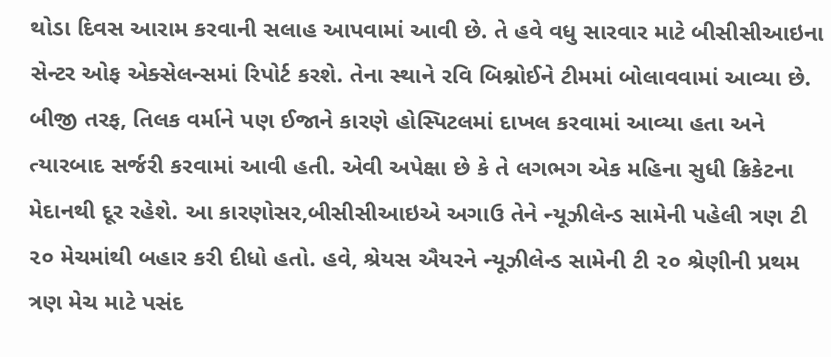થોડા દિવસ આરામ કરવાની સલાહ આપવામાં આવી છે. તે હવે વધુ સારવાર માટે બીસીસીઆઇના સેન્ટર ઓફ એક્સેલન્સમાં રિપોર્ટ કરશે. તેના સ્થાને રવિ બિશ્નોઈને ટીમમાં બોલાવવામાં આવ્યા છે.
બીજી તરફ, તિલક વર્માને પણ ઈજાને કારણે હોસ્પિટલમાં દાખલ કરવામાં આવ્યા હતા અને ત્યારબાદ સર્જરી કરવામાં આવી હતી. એવી અપેક્ષા છે કે તે લગભગ એક મહિના સુધી ક્રિકેટના મેદાનથી દૂર રહેશે. આ કારણોસર,બીસીસીઆઇએ અગાઉ તેને ન્યૂઝીલેન્ડ સામેની પહેલી ત્રણ ટી ૨૦ મેચમાંથી બહાર કરી દીધો હતો. હવે, શ્રેયસ ઐયરને ન્યૂઝીલેન્ડ સામેની ટી ૨૦ શ્રેણીની પ્રથમ ત્રણ મેચ માટે પસંદ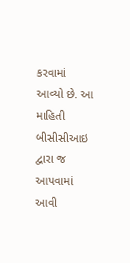કરવામાં આવ્યો છે. આ માહિતી બીસીસીઆઇ દ્વારા જ આપવામાં આવી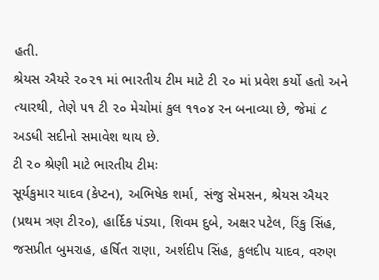હતી.
શ્રેયસ ઐયરે ૨૦૨૧ માં ભારતીય ટીમ માટે ટી ૨૦ માં પ્રવેશ કર્યો હતો અને ત્યારથી, તેણે ૫૧ ટી ૨૦ મેચોમાં કુલ ૧૧૦૪ રન બનાવ્યા છે, જેમાં ૮ અડધી સદીનો સમાવેશ થાય છે.
ટી ૨૦ શ્રેણી માટે ભારતીય ટીમઃ
સૂર્યકુમાર યાદવ (કેપ્ટન), અભિષેક શર્મા, સંજુ સેમસન, શ્રેયસ ઐયર (પ્રથમ ત્રણ ટી૨૦), હાર્દિક પંડ્યા, શિવમ દુબે, અક્ષર પટેલ, રિંકુ સિંહ, જસપ્રીત બુમરાહ, હર્ષિત રાણા, અર્શદીપ સિંહ, કુલદીપ યાદવ, વરુણ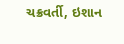ચક્રવર્તી, ઇશાન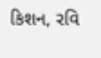કિશન, રવિ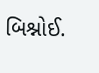બિશ્નોઈ.